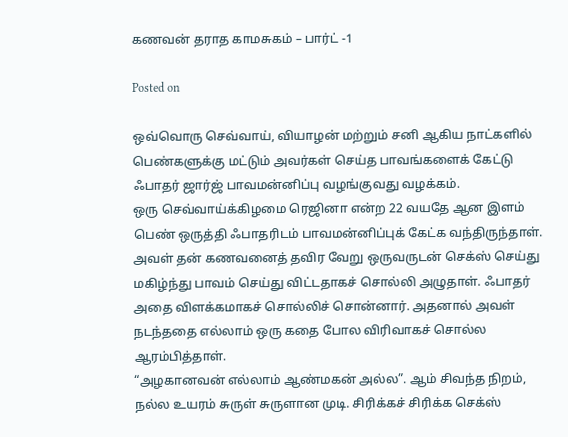கணவன் தராத காமசுகம் – பார்ட் -1

Posted on

ஒவ்வொரு செவ்வாய், வியாழன் மற்றும் சனி ஆகிய நாட்களில் பெண்களுக்கு மட்டும் அவர்கள் செய்த பாவங்களைக் கேட்டு ஃபாதர் ஜார்ஜ் பாவமன்னிப்பு வழங்குவது வழக்கம்.
ஒரு செவ்வாய்க்கிழமை ரெஜினா என்ற 22 வயதே ஆன இளம் பெண் ஒருத்தி ஃபாதரிடம் பாவமன்னிப்புக் கேட்க வந்திருந்தாள். அவள் தன் கணவனைத் தவிர வேறு ஒருவருடன் செக்ஸ் செய்து மகிழ்ந்து பாவம் செய்து விட்டதாகச் சொல்லி அழுதாள். ஃபாதர் அதை விளக்கமாகச் சொல்லிச் சொன்னார். அதனால் அவள் நடந்ததை எல்லாம் ஒரு கதை போல விரிவாகச் சொல்ல ஆரம்பித்தாள்.
“அழகானவன் எல்லாம் ஆண்மகன் அல்ல”. ஆம் சிவந்த நிறம், நல்ல உயரம் சுருள் சுருளான முடி. சிரிக்கச் சிரிக்க செக்ஸ்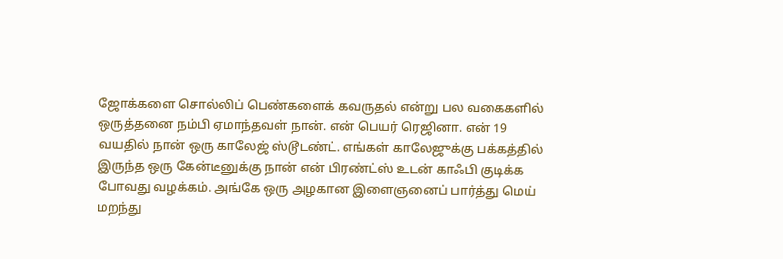ஜோக்களை சொல்லிப் பெண்களைக் கவருதல் என்று பல வகைகளில் ஒருத்தனை நம்பி ஏமாந்தவள் நான். என் பெயர் ரெஜினா. என் 19 வயதில் நான் ஒரு காலேஜ் ஸ்டூடண்ட். எங்கள் காலேஜுக்கு பக்கத்தில் இருந்த ஒரு கேன்டீனுக்கு நான் என் பிரண்ட்ஸ் உடன் காஃபி குடிக்க போவது வழக்கம். அங்கே ஒரு அழகான இளைஞனைப் பார்த்து மெய் மறந்து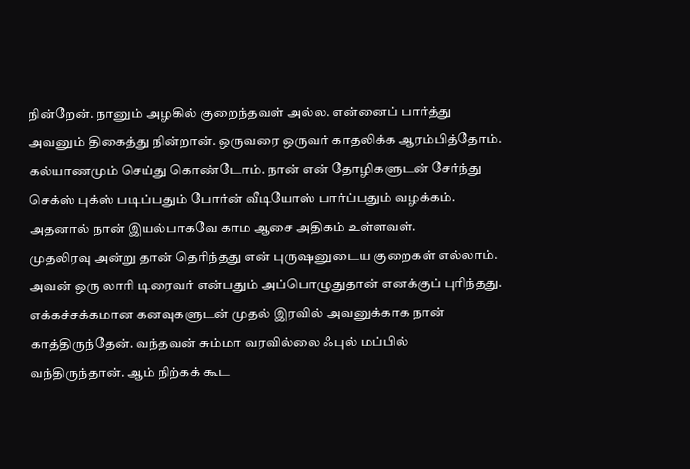நின்றேன். நானும் அழகில் குறைந்தவள் அல்ல. என்னைப் பார்த்து அவனும் திகைத்து நின்றான். ஒருவரை ஒருவர் காதலிக்க ஆரம்பித்தோம். கல்யாணமும் செய்து கொண்டோம். நான் என் தோழிகளுடன் சேர்ந்து செக்ஸ் புக்ஸ் படிப்பதும் போர்ன் வீடியோஸ் பார்ப்பதும் வழக்கம். அதனால் நான் இயல்பாகவே காம ஆசை அதிகம் உள்ளவள்.
முதலிரவு அன்று தான் தெரிந்தது என் புருஷனுடைய குறைகள் எல்லாம். அவன் ஒரு லாரி டிரைவர் என்பதும் அப்பொழுதுதான் எனக்குப் புரிந்தது. எக்கச்சக்கமான கனவுகளுடன் முதல் இரவில் அவனுக்காக நான் காத்திருந்தேன். வந்தவன் சும்மா வரவில்லை ஃபுல் மப்பில் வந்திருந்தான். ஆம் நிற்கக் கூட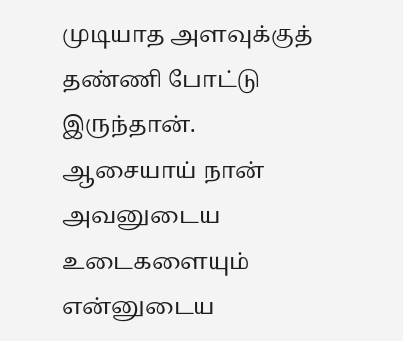முடியாத அளவுக்குத் தண்ணி போட்டு இருந்தான். ஆசையாய் நான் அவனுடைய உடைகளையும் என்னுடைய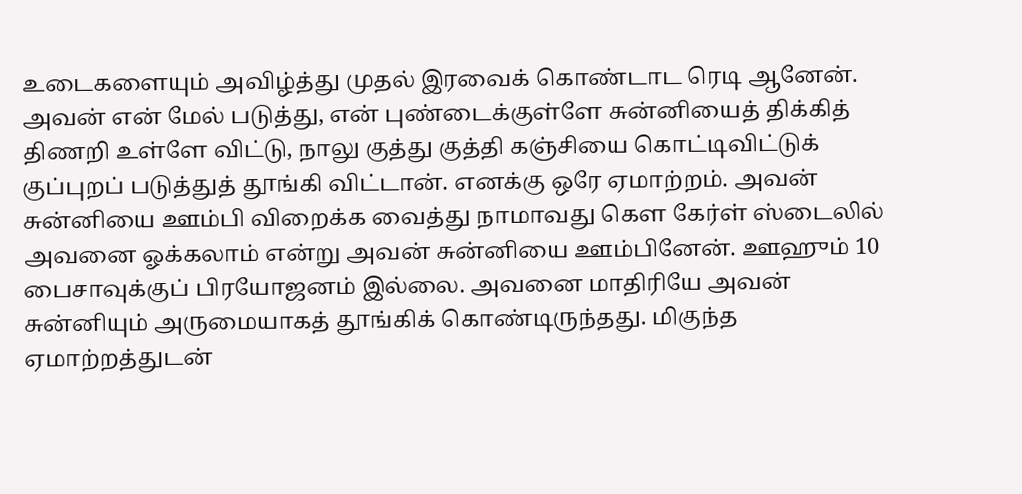உடைகளையும் அவிழ்த்து முதல் இரவைக் கொண்டாட ரெடி ஆனேன். அவன் என் மேல் படுத்து, என் புண்டைக்குள்ளே சுன்னியைத் திக்கித் திணறி உள்ளே விட்டு, நாலு குத்து குத்தி கஞ்சியை கொட்டிவிட்டுக் குப்புறப் படுத்துத் தூங்கி விட்டான். எனக்கு ஒரே ஏமாற்றம். அவன் சுன்னியை ஊம்பி விறைக்க வைத்து நாமாவது கௌ கேர்ள் ஸ்டைலில் அவனை ஓக்கலாம் என்று அவன் சுன்னியை ஊம்பினேன். ஊஹும் 10 பைசாவுக்குப் பிரயோஜனம் இல்லை. அவனை மாதிரியே அவன் சுன்னியும் அருமையாகத் தூங்கிக் கொண்டிருந்தது. மிகுந்த ஏமாற்றத்துடன்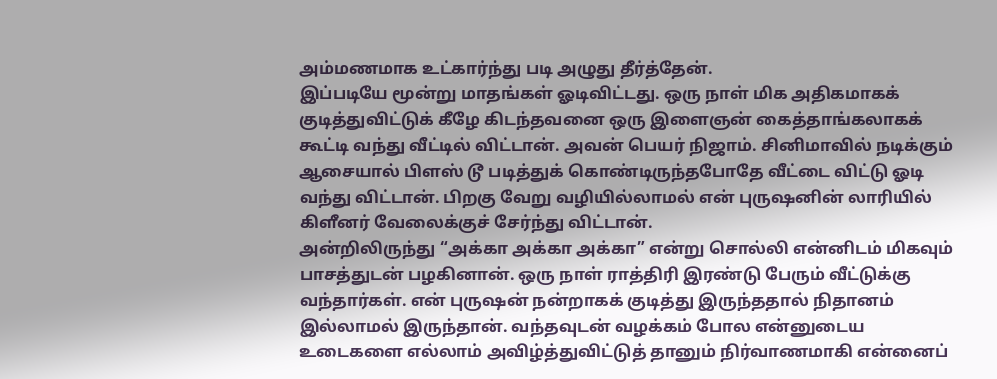அம்மணமாக உட்கார்ந்து படி அழுது தீர்த்தேன்.
இப்படியே மூன்று மாதங்கள் ஓடிவிட்டது. ஒரு நாள் மிக அதிகமாகக் குடித்துவிட்டுக் கீழே கிடந்தவனை ஒரு இளைஞன் கைத்தாங்கலாகக் கூட்டி வந்து வீட்டில் விட்டான். அவன் பெயர் நிஜாம். சினிமாவில் நடிக்கும் ஆசையால் பிளஸ் டூ படித்துக் கொண்டிருந்தபோதே வீட்டை விட்டு ஓடி வந்து விட்டான். பிறகு வேறு வழியில்லாமல் என் புருஷனின் லாரியில் கிளீனர் வேலைக்குச் சேர்ந்து விட்டான்.
அன்றிலிருந்து “அக்கா அக்கா அக்கா” என்று சொல்லி என்னிடம் மிகவும் பாசத்துடன் பழகினான். ஒரு நாள் ராத்திரி இரண்டு பேரும் வீட்டுக்கு வந்தார்கள். என் புருஷன் நன்றாகக் குடித்து இருந்ததால் நிதானம் இல்லாமல் இருந்தான். வந்தவுடன் வழக்கம் போல என்னுடைய உடைகளை எல்லாம் அவிழ்த்துவிட்டுத் தானும் நிர்வாணமாகி என்னைப்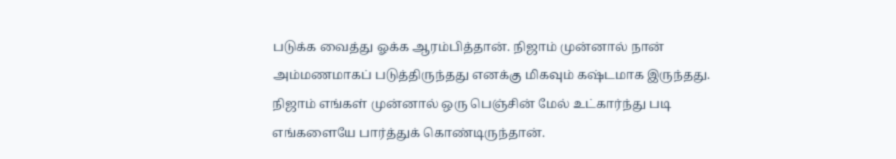படுக்க வைத்து ஓக்க ஆரம்பித்தான். நிஜாம் முன்னால் நான் அம்மணமாகப் படுத்திருந்தது எனக்கு மிகவும் கஷ்டமாக இருந்தது. நிஜாம் எங்கள் முன்னால் ஒரு பெஞ்சின் மேல் உட்கார்ந்து படி எங்களையே பார்த்துக் கொண்டிருந்தான்.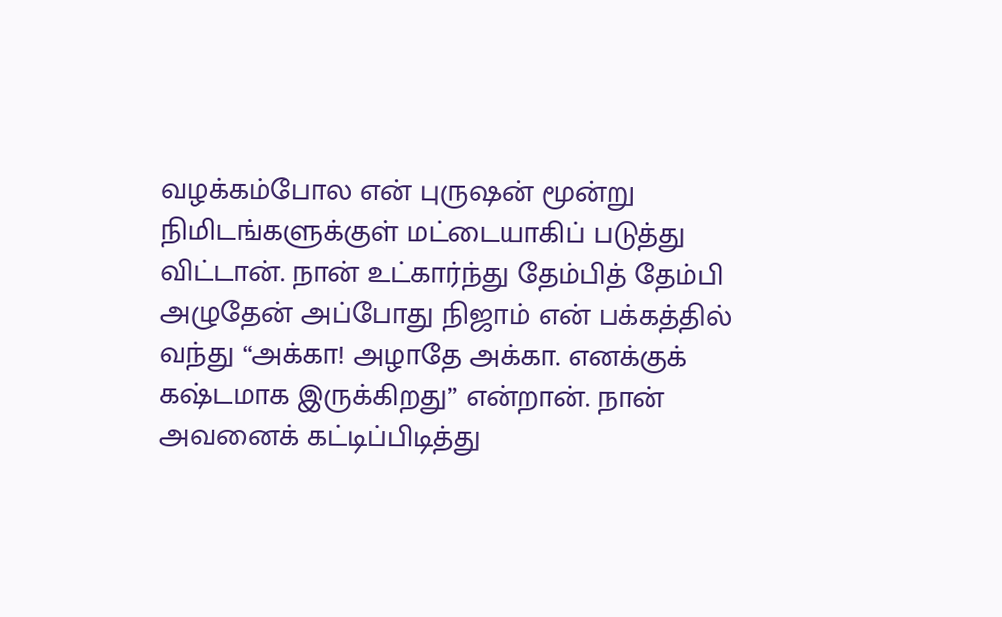வழக்கம்போல என் புருஷன் மூன்று நிமிடங்களுக்குள் மட்டையாகிப் படுத்து விட்டான். நான் உட்கார்ந்து தேம்பித் தேம்பி அழுதேன் அப்போது நிஜாம் என் பக்கத்தில் வந்து “அக்கா! அழாதே அக்கா. எனக்குக் கஷ்டமாக இருக்கிறது” என்றான். நான் அவனைக் கட்டிப்பிடித்து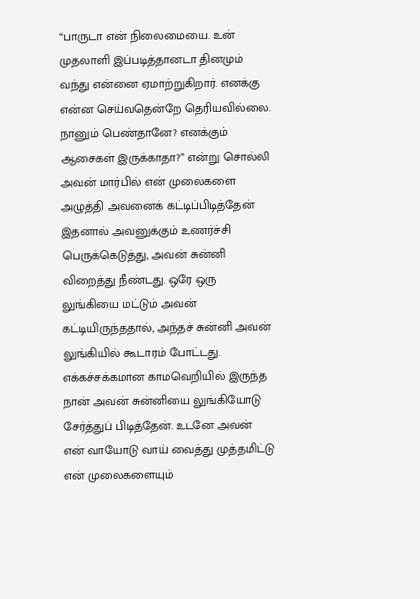“பாருடா என் நிலைமையை. உன் முதலாளி இப்படித்தானடா தினமும் வந்து என்னை ஏமாற்றுகிறார். எனக்கு என்ன செய்வதென்றே தெரியவில்லை. நானும் பெண்தானே? எனக்கும் ஆசைகள் இருக்காதா?” என்று சொல்லி அவன் மார்பில் என் முலைகளை அழுத்தி அவனைக் கட்டிப்பிடித்தேன் இதனால் அவனுக்கும் உணர்ச்சி பெருக்கெடுத்து, அவன் சுன்னி விறைத்து நீண்டது. ஒரே ஒரு லுங்கியை மட்டும் அவன் கட்டியிருந்ததால், அந்தச் சுன்னி அவன் லுங்கியில் கூடாரம் போட்டது.
எக்கச்சக்கமான காமவெறியில் இருந்த நான் அவன் சுன்னியை லுங்கியோடு சேர்த்துப் பிடித்தேன். உடனே அவன் என் வாயோடு வாய் வைத்து முத்தமிட்டு என் முலைகளையும்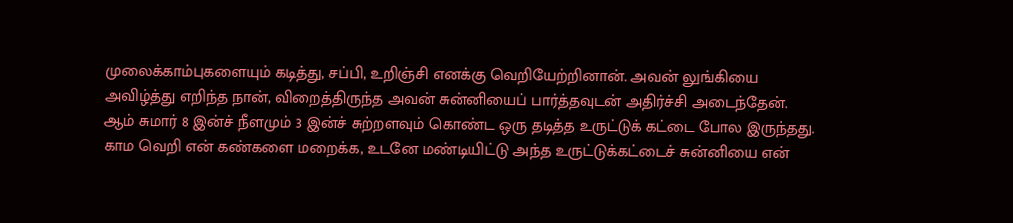முலைக்காம்புகளையும் கடித்து, சப்பி, உறிஞ்சி எனக்கு வெறியேற்றினான். அவன் லுங்கியை அவிழ்த்து எறிந்த நான், விறைத்திருந்த அவன் சுன்னியைப் பார்த்தவுடன் அதிர்ச்சி அடைந்தேன். ஆம் சுமார் 8 இன்ச் நீளமும் 3 இன்ச் சுற்றளவும் கொண்ட ஒரு தடித்த உருட்டுக் கட்டை போல இருந்தது.
காம வெறி என் கண்களை மறைக்க, உடனே மண்டியிட்டு அந்த உருட்டுக்கட்டைச் சுன்னியை என்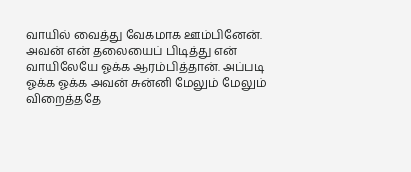வாயில் வைத்து வேகமாக ஊம்பினேன். அவன் என் தலையைப் பிடித்து என் வாயிலேயே ஓக்க ஆரம்பித்தான். அப்படி ஓக்க ஓக்க அவன் சுன்னி மேலும் மேலும் விறைத்ததே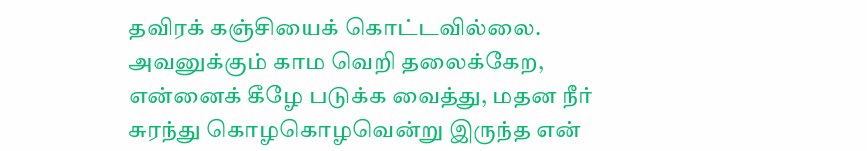தவிரக் கஞ்சியைக் கொட்டவில்லை. அவனுக்கும் காம வெறி தலைக்கேற, என்னைக் கீழே படுக்க வைத்து, மதன நீர் சுரந்து கொழகொழவென்று இருந்த என்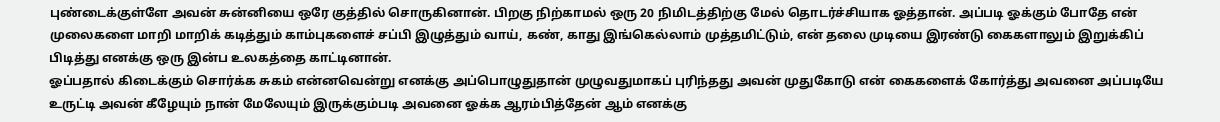புண்டைக்குள்ளே அவன் சுன்னியை ஒரே குத்தில் சொருகினான். பிறகு நிற்காமல் ஒரு 20 நிமிடத்திற்கு மேல் தொடர்ச்சியாக ஓத்தான். அப்படி ஓக்கும் போதே என் முலைகளை மாறி மாறிக் கடித்தும் காம்புகளைச் சப்பி இழுத்தும் வாய், கண், காது இங்கெல்லாம் முத்தமிட்டும், என் தலை முடியை இரண்டு கைகளாலும் இறுக்கிப் பிடித்து எனக்கு ஒரு இன்ப உலகத்தை காட்டினான்.
ஓப்பதால் கிடைக்கும் சொர்க்க சுகம் என்னவென்று எனக்கு அப்பொழுதுதான் முழுவதுமாகப் புரிந்தது அவன் முதுகோடு என் கைகளைக் கோர்த்து அவனை அப்படியே உருட்டி அவன் கீழேயும் நான் மேலேயும் இருக்கும்படி அவனை ஓக்க ஆரம்பித்தேன் ஆம் எனக்கு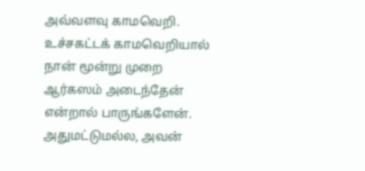அவ்வளவு காமவெறி. உச்சகட்டக் காமவெறியால் நான் மூன்று முறை ஆர்கஸம் அடைந்தேன் என்றால் பாருங்களேன். அதுமட்டுமல்ல, அவன்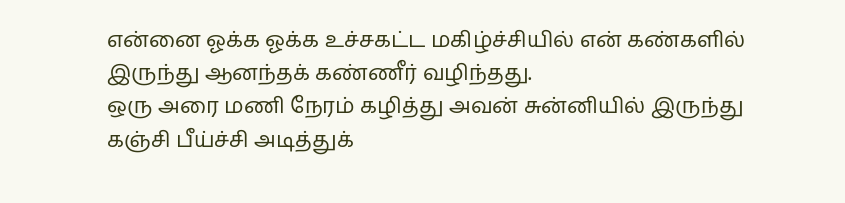என்னை ஓக்க ஓக்க உச்சகட்ட மகிழ்ச்சியில் என் கண்களில் இருந்து ஆனந்தக் கண்ணீர் வழிந்தது.
ஒரு அரை மணி நேரம் கழித்து அவன் சுன்னியில் இருந்து கஞ்சி பீய்ச்சி அடித்துக்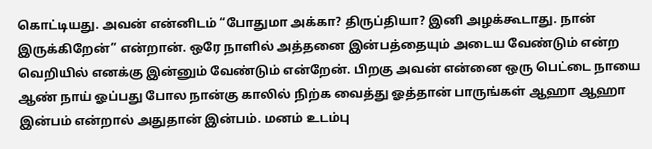கொட்டியது. அவன் என்னிடம் “போதுமா அக்கா? திருப்தியா? இனி அழக்கூடாது. நான் இருக்கிறேன்” என்றான். ஒரே நாளில் அத்தனை இன்பத்தையும் அடைய வேண்டும் என்ற வெறியில் எனக்கு இன்னும் வேண்டும் என்றேன். பிறகு அவன் என்னை ஒரு பெட்டை நாயை ஆண் நாய் ஓப்பது போல நான்கு காலில் நிற்க வைத்து ஓத்தான் பாருங்கள் ஆஹா ஆஹா இன்பம் என்றால் அதுதான் இன்பம். மனம் உடம்பு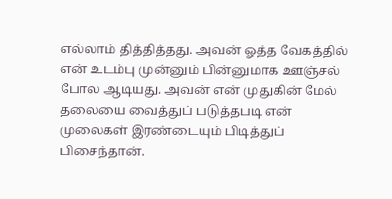எல்லாம் தித்தித்தது. அவன் ஓத்த வேகத்தில் என் உடம்பு முன்னும் பின்னுமாக ஊஞ்சல் போல ஆடியது. அவன் என் முதுகின் மேல் தலையை வைத்துப் படுத்தபடி என் முலைகள் இரண்டையும் பிடித்துப் பிசைந்தான்.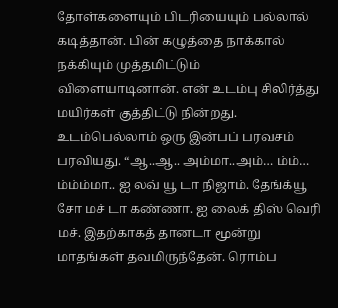தோள்களையும் பிடரியையும் பல்லால் கடித்தான். பின் கழுத்தை நாக்கால் நக்கியும் முத்தமிட்டும் விளையாடினான். என் உடம்பு சிலிர்த்து மயிர்கள் குத்திட்டு நின்றது. உடம்பெல்லாம் ஒரு இன்பப் பரவசம் பரவியது. “ஆ..ஆ.. அம்மா..அம்… ம்ம்… ம்ம்ம்மா.. ஐ லவ் யூ டா நிஜாம். தேங்க்யூ சோ மச் டா கண்ணா. ஐ லைக் திஸ் வெரி மச். இதற்காகத் தானடா மூன்று மாதங்கள் தவமிருந்தேன். ரொம்ப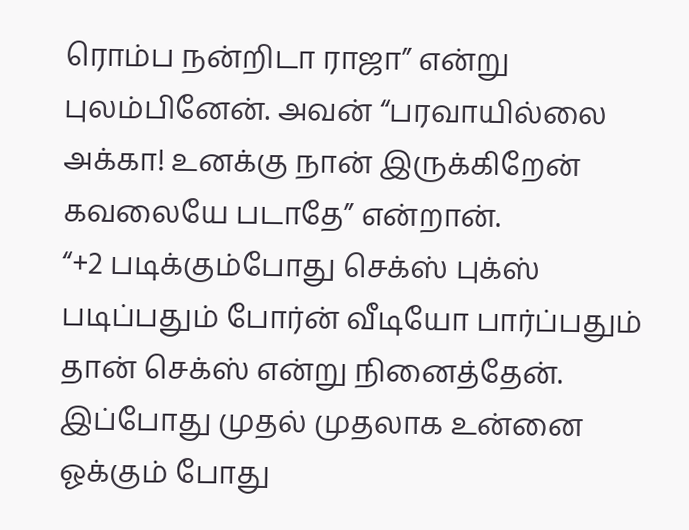ரொம்ப நன்றிடா ராஜா” என்று புலம்பினேன். அவன் “பரவாயில்லை அக்கா! உனக்கு நான் இருக்கிறேன் கவலையே படாதே” என்றான்.
“+2 படிக்கும்போது செக்ஸ் புக்ஸ் படிப்பதும் போர்ன் வீடியோ பார்ப்பதும் தான் செக்ஸ் என்று நினைத்தேன். இப்போது முதல் முதலாக உன்னை ஓக்கும் போது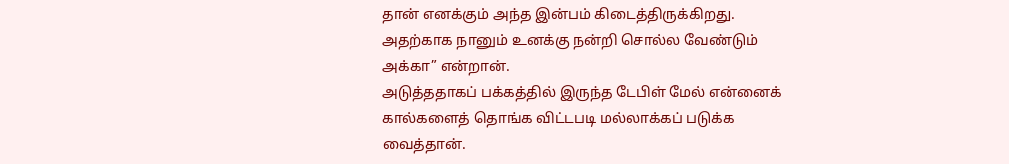தான் எனக்கும் அந்த இன்பம் கிடைத்திருக்கிறது. அதற்காக நானும் உனக்கு நன்றி சொல்ல வேண்டும் அக்கா” என்றான்.
அடுத்ததாகப் பக்கத்தில் இருந்த டேபிள் மேல் என்னைக் கால்களைத் தொங்க விட்டபடி மல்லாக்கப் படுக்க வைத்தான்.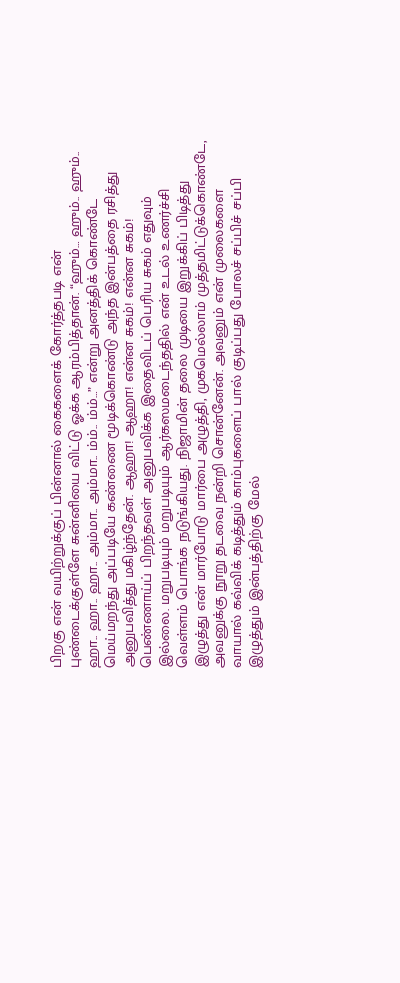பிறகு என் வயிற்றுக்குப் பின்னால் கைகளைக் கோர்த்தபடி என் புண்டைக்குள்ளே சுன்னியை விட்டு ஓக்க ஆரம்பித்தான். “ஹும்… ஹும்.. ஹும்.. ஹா.. ஹா.. ஹா.. அம்மா.. அம்மா.. ம்ம்.. ம்ம்…” என்று அனத்திக் கொண்டே மெய்மறந்து அப்படியே கண்ணை மூடிக்கொண்டு அந்த இன்பத்தை ரசித்து அனுபவித்து மகிழ்ந்தேன். ஆஹா! ஆஹா! என்ன சுகம்! என்ன சுகம்! பெண்ணாய்ப் பிறந்தவள் அனுபவிக்க இதைவிடப் பெரிய சுகம் எதுவும் இல்லை. மறுபடியும் மறுபடியும் ஆர்கஸமடைந்ததில் என் உடல் உணர்ச்சி வெள்ளம் பொங்க நடுங்கியது. நிஜாமின் தலை முடியை இறுக்கிப் பிடித்து இழுத்து என் மார்போடு மார்பை அழுத்தி, முகமெல்லாம் முத்தமிட்டுக்கொண்டே, அவனுக்கு நூறு தடவை நன்றி சொன்னேன். அவனும் என் முலைகளை வாயால் கவ்விக் கடித்தும் காம்புகளைப் பால் குடிப்பது போலச் சப்பிச் சப்பி இழுத்தும் இன்பத்திற்கு மேல்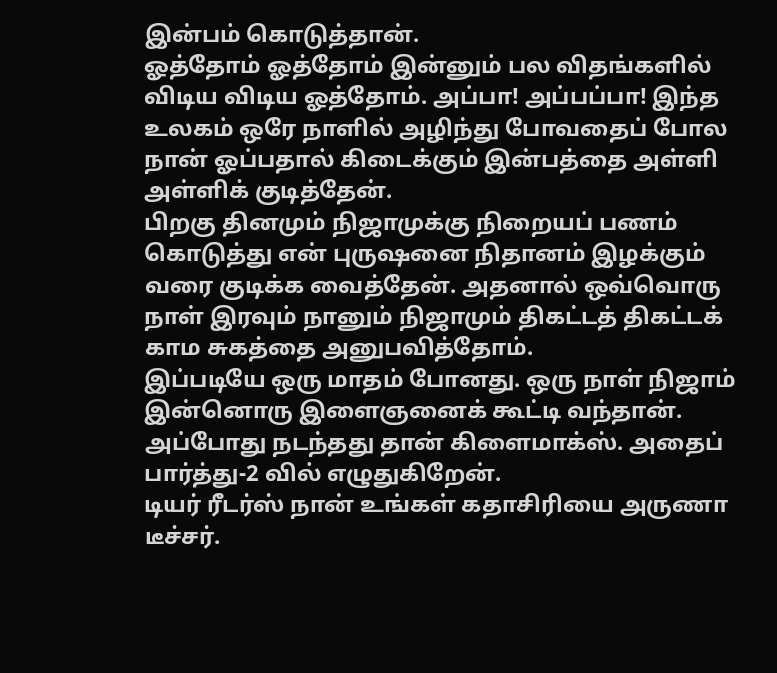இன்பம் கொடுத்தான்.
ஓத்தோம் ஓத்தோம் இன்னும் பல விதங்களில் விடிய விடிய ஓத்தோம். அப்பா! அப்பப்பா! இந்த உலகம் ஒரே நாளில் அழிந்து போவதைப் போல நான் ஓப்பதால் கிடைக்கும் இன்பத்தை அள்ளி அள்ளிக் குடித்தேன்.
பிறகு தினமும் நிஜாமுக்கு நிறையப் பணம் கொடுத்து என் புருஷனை நிதானம் இழக்கும் வரை குடிக்க வைத்தேன். அதனால் ஒவ்வொரு நாள் இரவும் நானும் நிஜாமும் திகட்டத் திகட்டக் காம சுகத்தை அனுபவித்தோம்.
இப்படியே ஒரு மாதம் போனது. ஒரு நாள் நிஜாம் இன்னொரு இளைஞனைக் கூட்டி வந்தான். அப்போது நடந்தது தான் கிளைமாக்ஸ். அதைப் பார்த்து-2 வில் எழுதுகிறேன்.
டியர் ரீடர்ஸ் நான் உங்கள் கதாசிரியை அருணா டீச்சர்.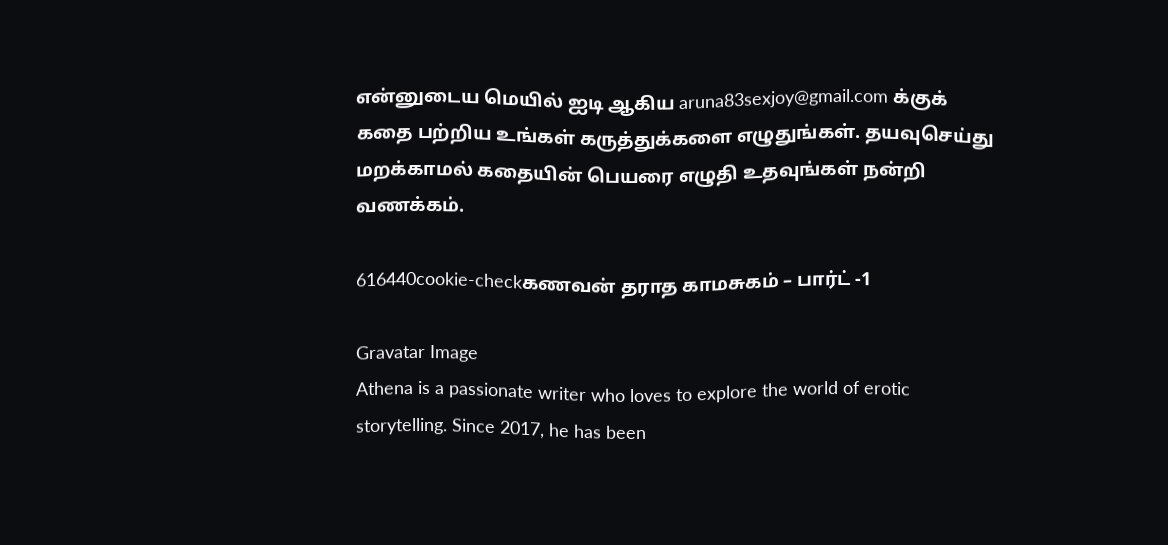என்னுடைய மெயில் ஐடி ஆகிய aruna83sexjoy@gmail.com க்குக் கதை பற்றிய உங்கள் கருத்துக்களை எழுதுங்கள். தயவுசெய்து மறக்காமல் கதையின் பெயரை எழுதி உதவுங்கள் நன்றி வணக்கம்.

616440cookie-checkகணவன் தராத காமசுகம் – பார்ட் -1

Gravatar Image
Athena is a passionate writer who loves to explore the world of erotic storytelling. Since 2017, he has been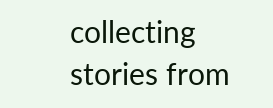collecting stories from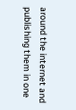around the internet and publishing them in one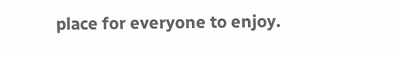place for everyone to enjoy.